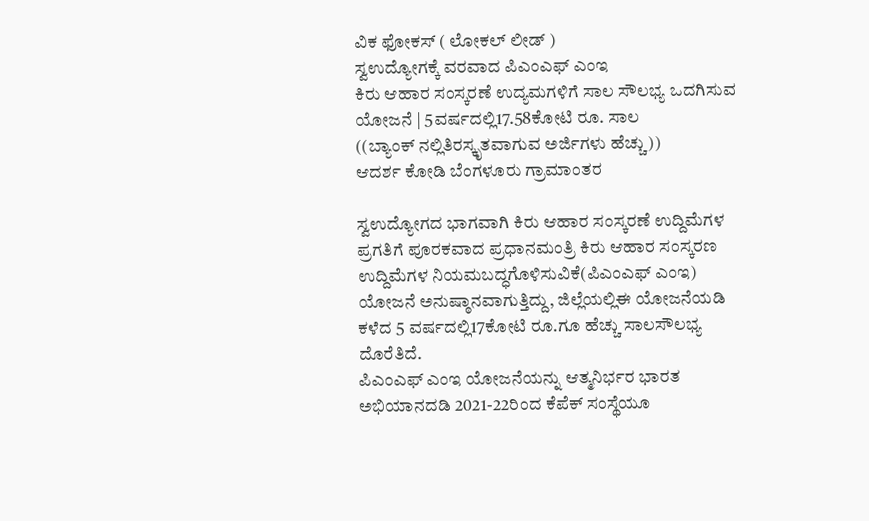ವಿಕ ಫೋಕಸ್ ( ಲೋಕಲ್ ಲೀಡ್ )
ಸ್ವಉದ್ಯೋಗಕ್ಕೆ ವರವಾದ ಪಿಎಂಎಫ್ ಎಂಇ
ಕಿರು ಆಹಾರ ಸಂಸ್ಕರಣೆ ಉದ್ಯಮಗಳಿಗೆ ಸಾಲ ಸೌಲಭ್ಯ ಒದಗಿಸುವ ಯೋಜನೆ | 5ವರ್ಷದಲ್ಲಿ17.58ಕೋಟಿ ರೂ. ಸಾಲ
((ಬ್ಯಾಂಕ್ ನಲ್ಲಿತಿರಸ್ಕೃತವಾಗುವ ಅರ್ಜಿಗಳು ಹೆಚ್ಚು))
ಆದರ್ಶ ಕೋಡಿ ಬೆಂಗಳೂರು ಗ್ರಾಮಾಂತರ

ಸ್ವಉದ್ಯೋಗದ ಭಾಗವಾಗಿ ಕಿರು ಆಹಾರ ಸಂಸ್ಕರಣೆ ಉದ್ದಿಮೆಗಳ ಪ್ರಗತಿಗೆ ಪೂರಕವಾದ ಪ್ರಧಾನಮಂತ್ರಿ ಕಿರು ಆಹಾರ ಸಂಸ್ಕರಣ ಉದ್ದಿಮೆಗಳ ನಿಯಮಬದ್ಧಗೊಳಿಸುವಿಕೆ(ಪಿಎಂಎಫ್ ಎಂಇ) ಯೋಜನೆ ಅನುಷ್ಠಾನವಾಗುತ್ತಿದ್ದು, ಜಿಲ್ಲೆಯಲ್ಲಿಈ ಯೋಜನೆಯಡಿ ಕಳೆದ 5 ವರ್ಷದಲ್ಲಿ17ಕೋಟಿ ರೂ.ಗೂ ಹೆಚ್ಚು ಸಾಲಸೌಲಭ್ಯ ದೊರೆತಿದೆ.
ಪಿಎಂಎಫ್ ಎಂಇ ಯೋಜನೆಯನ್ನು ಆತ್ಮನಿರ್ಭರ ಭಾರತ ಅಭಿಯಾನದಡಿ 2021-22ರಿಂದ ಕೆಪೆಕ್ ಸಂಸ್ಥೆಯೂ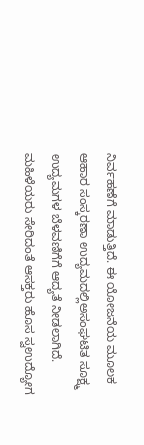ನಿರ್ವಹಣೆಗೆ ಮಾಡುತ್ತಿದೆ. ಈ ಯೋಜನೆಯ ಮೂಲಕ ಆಹಾರ ಸಂಸ್ಕರಣಾ ಉದ್ಯಮದಲ್ಲಿಅಸಂಘಟಿತ ಸೂಕ್ಷ್ಮ ಉದ್ಯಮಗಳ ಬೆಳವಣಿಗೆಗೆ ಆದ್ಯತೆ ನೀಡಲಾಗಿದೆ.
ಮಹಿಳೆಯರು ಸೇರಿದಂತೆ ಆಸಕ್ತರು ಹೊಸ ಸ್ವಉದ್ಯೋಗ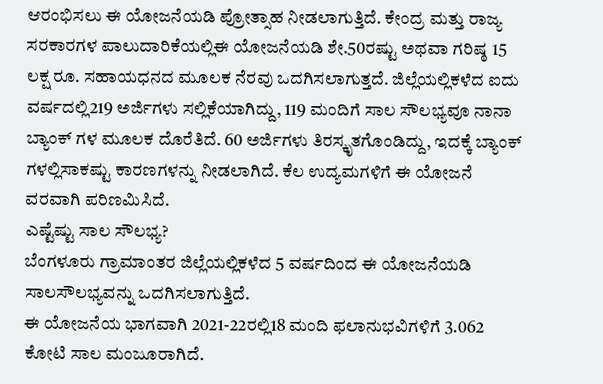ಆರಂಭಿಸಲು ಈ ಯೋಜನೆಯಡಿ ಪ್ರೋತ್ಸಾಹ ನೀಡಲಾಗುತ್ತಿದೆ. ಕೇಂದ್ರ ಮತ್ತು ರಾಜ್ಯ ಸರಕಾರಗಳ ಪಾಲುದಾರಿಕೆಯಲ್ಲಿಈ ಯೋಜನೆಯಡಿ ಶೇ.50ರಷ್ಟು ಅಥವಾ ಗರಿಷ್ಠ 15 ಲಕ್ಷ ರೂ. ಸಹಾಯಧನದ ಮೂಲಕ ನೆರವು ಒದಗಿಸಲಾಗುತ್ತದೆ. ಜಿಲ್ಲೆಯಲ್ಲಿಕಳೆದ ಐದು ವರ್ಷದಲ್ಲಿ219 ಅರ್ಜಿಗಳು ಸಲ್ಲಿಕೆಯಾಗಿದ್ದು, 119 ಮಂದಿಗೆ ಸಾಲ ಸೌಲಭ್ಯವೂ ನಾನಾ ಬ್ಯಾಂಕ್ ಗಳ ಮೂಲಕ ದೊರೆತಿದೆ. 60 ಅರ್ಜಿಗಳು ತಿರಸ್ಕೃತಗೊಂಡಿದ್ದು, ಇದಕ್ಕೆ ಬ್ಯಾಂಕ್ ಗಳಲ್ಲಿಸಾಕಷ್ಟು ಕಾರಣಗಳನ್ನು ನೀಡಲಾಗಿದೆ. ಕೆಲ ಉದ್ಯಮಗಳಿಗೆ ಈ ಯೋಜನೆ ವರವಾಗಿ ಪರಿಣಮಿಸಿದೆ.
ಎಷ್ಟೆಷ್ಟು ಸಾಲ ಸೌಲಭ್ಯ?
ಬೆಂಗಳೂರು ಗ್ರಾಮಾಂತರ ಜಿಲ್ಲೆಯಲ್ಲಿಕಳೆದ 5 ವರ್ಷದಿಂದ ಈ ಯೋಜನೆಯಡಿ ಸಾಲಸೌಲಭ್ಯವನ್ನು ಒದಗಿಸಲಾಗುತ್ತಿದೆ.
ಈ ಯೋಜನೆಯ ಭಾಗವಾಗಿ 2021-22ರಲ್ಲಿ18 ಮಂದಿ ಫಲಾನುಭವಿಗಳಿಗೆ 3.062 ಕೋಟಿ ಸಾಲ ಮಂಜೂರಾಗಿದೆ.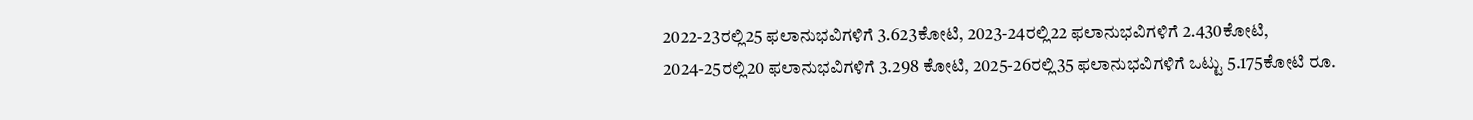2022-23ರಲ್ಲಿ25 ಫಲಾನುಭವಿಗಳಿಗೆ 3.623ಕೋಟಿ, 2023-24ರಲ್ಲಿ22 ಫಲಾನುಭವಿಗಳಿಗೆ 2.430ಕೋಟಿ, 2024-25ರಲ್ಲಿ20 ಫಲಾನುಭವಿಗಳಿಗೆ 3.298 ಕೋಟಿ, 2025-26ರಲ್ಲಿ35 ಫಲಾನುಭವಿಗಳಿಗೆ ಒಟ್ಟು 5.175ಕೋಟಿ ರೂ.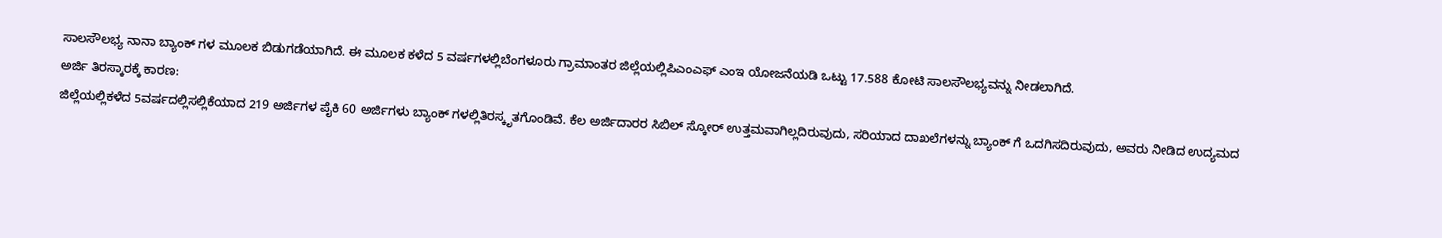ಸಾಲಸೌಲಭ್ಯ ನಾನಾ ಬ್ಯಾಂಕ್ ಗಳ ಮೂಲಕ ಬಿಡುಗಡೆಯಾಗಿದೆ. ಈ ಮೂಲಕ ಕಳೆದ 5 ವರ್ಷಗಳಲ್ಲಿಬೆಂಗಳೂರು ಗ್ರಾಮಾಂತರ ಜಿಲ್ಲೆಯಲ್ಲಿಪಿಎಂಎಫ್ ಎಂಇ ಯೋಜನೆಯಡಿ ಒಟ್ಟು 17.588 ಕೋಟಿ ಸಾಲಸೌಲಭ್ಯವನ್ನು ನೀಡಲಾಗಿದೆ.
ಅರ್ಜಿ ತಿರಸ್ಕಾರಕ್ಕೆ ಕಾರಣ:
ಜಿಲ್ಲೆಯಲ್ಲಿಕಳೆದ 5ವರ್ಷದಲ್ಲಿಸಲ್ಲಿಕೆಯಾದ 219 ಅರ್ಜಿಗಳ ಪೈಕಿ 60 ಅರ್ಜಿಗಳು ಬ್ಯಾಂಕ್ ಗಳಲ್ಲಿತಿರಸ್ಕೃತಗೊಂಡಿವೆ. ಕೆಲ ಅರ್ಜಿದಾರರ ಸಿಬಿಲ್ ಸ್ಕೋರ್ ಉತ್ತಮವಾಗಿಲ್ಲದಿರುವುದು, ಸರಿಯಾದ ದಾಖಲೆಗಳನ್ನು ಬ್ಯಾಂಕ್ ಗೆ ಒದಗಿಸದಿರುವುದು, ಅವರು ನೀಡಿದ ಉದ್ಯಮದ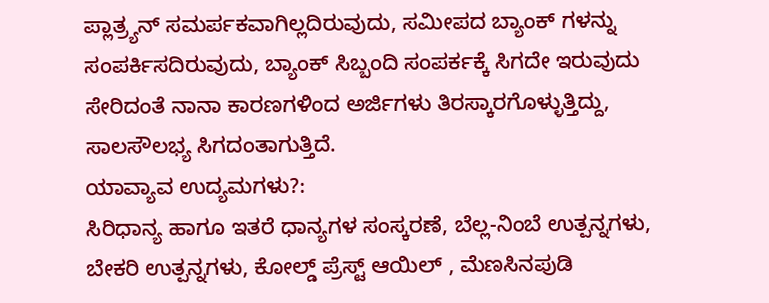ಪ್ಲಾತ್ರ್ಯನ್ ಸಮರ್ಪಕವಾಗಿಲ್ಲದಿರುವುದು, ಸಮೀಪದ ಬ್ಯಾಂಕ್ ಗಳನ್ನು ಸಂಪರ್ಕಿಸದಿರುವುದು, ಬ್ಯಾಂಕ್ ಸಿಬ್ಬಂದಿ ಸಂಪರ್ಕಕ್ಕೆ ಸಿಗದೇ ಇರುವುದು ಸೇರಿದಂತೆ ನಾನಾ ಕಾರಣಗಳಿಂದ ಅರ್ಜಿಗಳು ತಿರಸ್ಕಾರಗೊಳ್ಳುತ್ತಿದ್ದು, ಸಾಲಸೌಲಭ್ಯ ಸಿಗದಂತಾಗುತ್ತಿದೆ.
ಯಾವ್ಯಾವ ಉದ್ಯಮಗಳು?:
ಸಿರಿಧಾನ್ಯ ಹಾಗೂ ಇತರೆ ಧಾನ್ಯಗಳ ಸಂಸ್ಕರಣೆ, ಬೆಲ್ಲ-ನಿಂಬೆ ಉತ್ಪನ್ನಗಳು, ಬೇಕರಿ ಉತ್ಪನ್ನಗಳು, ಕೋಲ್ಡ್ ಪ್ರೆಸ್ಟ್ ಆಯಿಲ್ , ಮೆಣಸಿನಪುಡಿ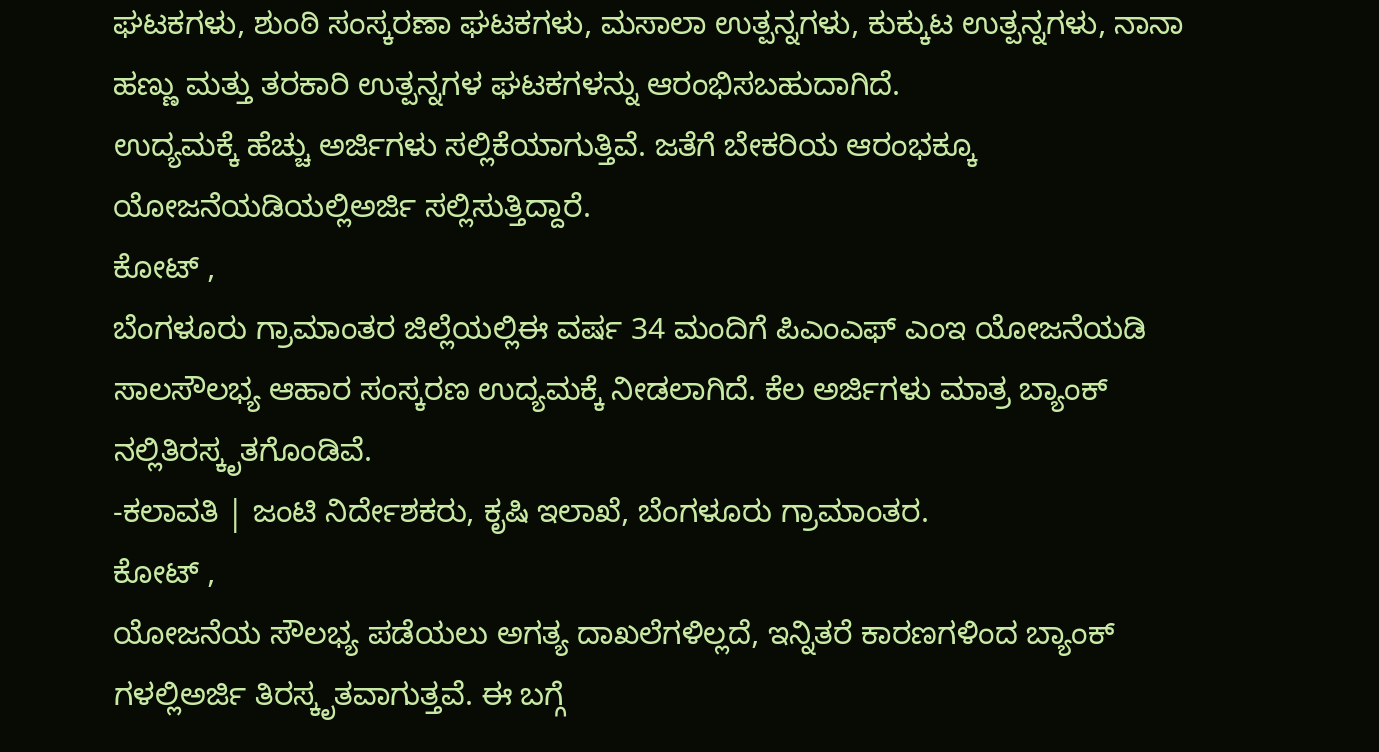ಘಟಕಗಳು, ಶುಂಠಿ ಸಂಸ್ಕರಣಾ ಘಟಕಗಳು, ಮಸಾಲಾ ಉತ್ಪನ್ನಗಳು, ಕುಕ್ಕುಟ ಉತ್ಪನ್ನಗಳು, ನಾನಾ ಹಣ್ಣು ಮತ್ತು ತರಕಾರಿ ಉತ್ಪನ್ನಗಳ ಘಟಕಗಳನ್ನು ಆರಂಭಿಸಬಹುದಾಗಿದೆ.
ಉದ್ಯಮಕ್ಕೆ ಹೆಚ್ಚು ಅರ್ಜಿಗಳು ಸಲ್ಲಿಕೆಯಾಗುತ್ತಿವೆ. ಜತೆಗೆ ಬೇಕರಿಯ ಆರಂಭಕ್ಕೂ ಯೋಜನೆಯಡಿಯಲ್ಲಿಅರ್ಜಿ ಸಲ್ಲಿಸುತ್ತಿದ್ದಾರೆ.
ಕೋಟ್ ,
ಬೆಂಗಳೂರು ಗ್ರಾಮಾಂತರ ಜಿಲ್ಲೆಯಲ್ಲಿಈ ವರ್ಷ 34 ಮಂದಿಗೆ ಪಿಎಂಎಫ್ ಎಂಇ ಯೋಜನೆಯಡಿ ಸಾಲಸೌಲಭ್ಯ ಆಹಾರ ಸಂಸ್ಕರಣ ಉದ್ಯಮಕ್ಕೆ ನೀಡಲಾಗಿದೆ. ಕೆಲ ಅರ್ಜಿಗಳು ಮಾತ್ರ ಬ್ಯಾಂಕ್ ನಲ್ಲಿತಿರಸ್ಕೃತಗೊಂಡಿವೆ.
-ಕಲಾವತಿ | ಜಂಟಿ ನಿರ್ದೇಶಕರು, ಕೃಷಿ ಇಲಾಖೆ, ಬೆಂಗಳೂರು ಗ್ರಾಮಾಂತರ.
ಕೋಟ್ ,
ಯೋಜನೆಯ ಸೌಲಭ್ಯ ಪಡೆಯಲು ಅಗತ್ಯ ದಾಖಲೆಗಳಿಲ್ಲದೆ, ಇನ್ನಿತರೆ ಕಾರಣಗಳಿಂದ ಬ್ಯಾಂಕ್ ಗಳಲ್ಲಿಅರ್ಜಿ ತಿರಸ್ಕೃತವಾಗುತ್ತವೆ. ಈ ಬಗ್ಗೆ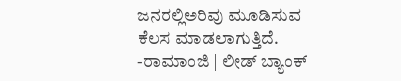ಜನರಲ್ಲಿಅರಿವು ಮೂಡಿಸುವ ಕೆಲಸ ಮಾಡಲಾಗುತ್ತಿದೆ.
-ರಾಮಾಂಜಿ | ಲೀಡ್ ಬ್ಯಾಂಕ್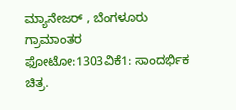ಮ್ಯಾನೇಜರ್ , ಬೆಂಗಳೂರು ಗ್ರಾಮಾಂತರ
ಫೋಟೋ:1303ವಿಕೆ1: ಸಾಂದರ್ಭಿಕ ಚಿತ್ರ.